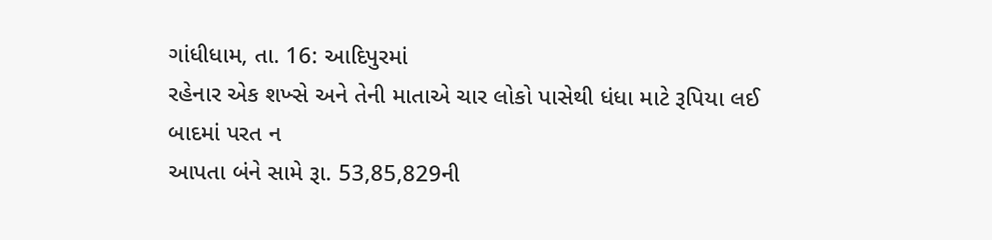ગાંધીધામ, તા. 16: આદિપુરમાં
રહેનાર એક શખ્સે અને તેની માતાએ ચાર લોકો પાસેથી ધંધા માટે રૂપિયા લઈ બાદમાં પરત ન
આપતા બંને સામે રૂા. 53,85,829ની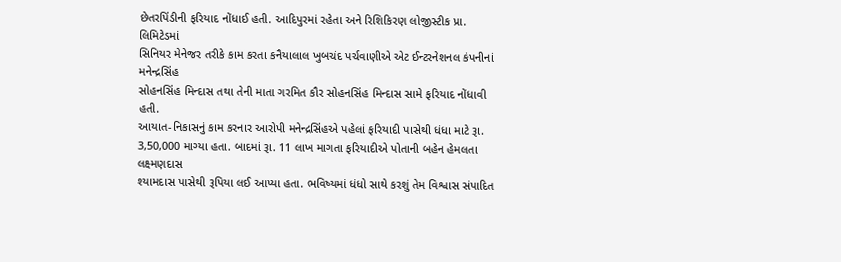છેતરપિંડીની ફરિયાદ નોંધાઈ હતી. આદિપુરમાં રહેતા અને રિશિકિરણ લોજીસ્ટીક પ્રા. લિમિટેડમાં
સિનિયર મેનેજર તરીકે કામ કરતા કનૈયાલાલ ખુબચંદ પર્ચવાણીએ એટ ઈન્ટરનેશનલ કંપનીનાં મનેન્દ્રસિંહ
સોહનસિંહ મિન્દાસ તથા તેની માતા ગરમિત કૌર સોહનસિંહ મિન્દાસ સામે ફરિયાદ નોંધાવી હતી.
આયાત-નિકાસનું કામ કરનાર આરોપી મનેન્દ્રસિંહએ પહેલાં ફરિયાદી પાસેથી ધંધા માટે રૂા.
3,50,000 માગ્યા હતા. બાદમાં રૂા. 11 લાખ માગતા ફરિયાદીએ પોતાની બહેન હેમલતા લક્ષ્મણદાસ
શ્યામદાસ પાસેથી રૂપિયા લઈ આપ્યા હતા. ભવિષ્યમાં ધંધો સાથે કરશું તેમ વિશ્વાસ સંપાદિત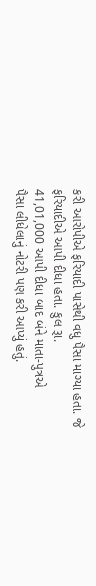કરી આરોપીએ ફરિયાદી પાસેથી વધુ પૈસા માગ્યા હતા. જે ફરિયાદીએ આપી દીધા હતા. કુલ રૂા.
41,01,000 આપી દીધા બાદ બંને માતા-પુત્રએ
પૈસા લીધેલાનું નોટરી પણ કરી આપ્યું હતું.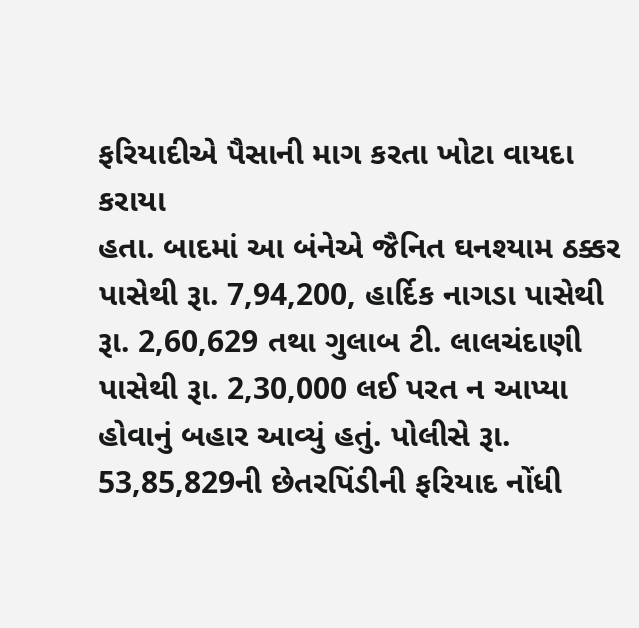ફરિયાદીએ પૈસાની માગ કરતા ખોટા વાયદા કરાયા
હતા. બાદમાં આ બંનેએ જૈનિત ઘનશ્યામ ઠક્કર પાસેથી રૂા. 7,94,200, હાર્દિક નાગડા પાસેથી રૂા. 2,60,629 તથા ગુલાબ ટી. લાલચંદાણી પાસેથી રૂા. 2,30,000 લઈ પરત ન આપ્યા હોવાનું બહાર આવ્યું હતું. પોલીસે રૂા.
53,85,829ની છેતરપિંડીની ફરિયાદ નોંધી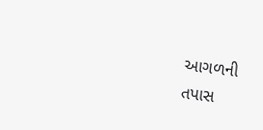આગળની
તપાસ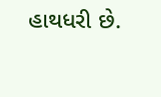હાથધરી છે.